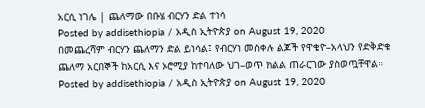አርሲ ነገሌ | ጨለማው በቡሄ ብርሃን ድል ተነሳ
Posted by addisethiopia / አዲስ ኢትዮጵያ on August 19, 2020
በመጨረሻም ብርሃን ጨለማን ድል ይነሳል፤ የብርሃነ መስቀሉ ልጆች የዋቄዮ–አላህን የድቅድቁ ጨለማ አርበኞች ከአርሲ እና ኦሮሚያ ከተባለው ህገ–ወጥ ክልል ጠራርገው ያስወጧቸዋል።
Posted by addisethiopia / አዲስ ኢትዮጵያ on August 19, 2020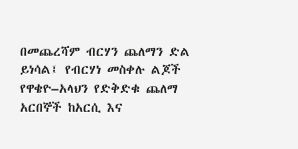በመጨረሻም ብርሃን ጨለማን ድል ይነሳል፤ የብርሃነ መስቀሉ ልጆች የዋቄዮ–አላህን የድቅድቁ ጨለማ አርበኞች ከአርሲ እና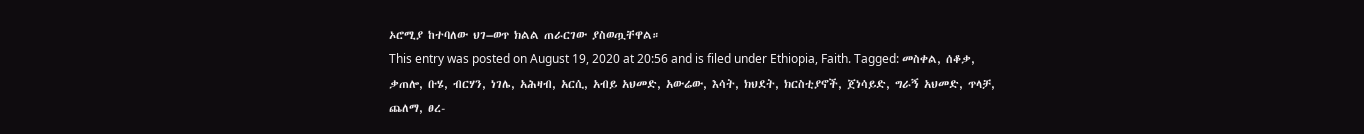ኦሮሚያ ከተባለው ህገ–ወጥ ክልል ጠራርገው ያስወጧቸዋል።
This entry was posted on August 19, 2020 at 20:56 and is filed under Ethiopia, Faith. Tagged: መስቀል, ሰቆቃ, ቃጠሎ, ቡሄ, ብርሃን, ነገሌ, አሕዛብ, አርሲ, አብይ አህመድ, አውሬው, እሳት, ክህደት, ክርስቲያኖች, ጀነሳይድ, ግራኝ አህመድ, ጥላቻ, ጨለማ, ፀረ-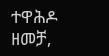ተዋሕዶ ዘመቻ,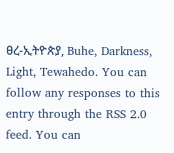ፀረ-ኢትዮጵያ, Buhe, Darkness, Light, Tewahedo. You can follow any responses to this entry through the RSS 2.0 feed. You can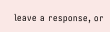leave a response, or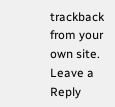trackback from your own site.
Leave a Reply